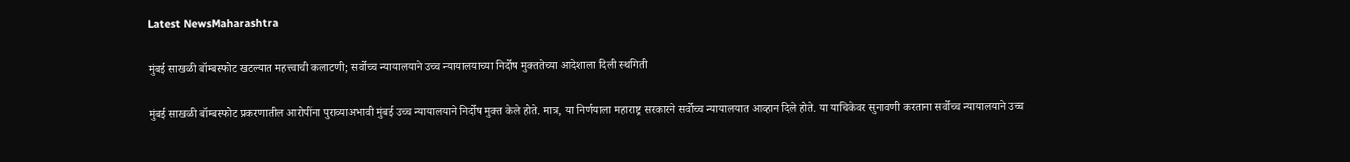Latest NewsMaharashtra

मुंबई साखळी बॉम्बस्फोट खटल्यात महत्त्वाची कलाटणी; सर्वोच्च न्यायालयाने उच्च न्यायालयाच्या निर्दोष मुक्ततेच्या आदेशाला दिली स्थगिती

मुंबई साखळी बॉम्बस्फोट प्रकरणातील आरोपींना पुराव्याअभावी मुंबई उच्च न्यायालयाने निर्दोष मुक्त केले होते. मात्र, या निर्णयाला महाराष्ट्र सरकारने सर्वोच्च न्यायालयात आव्हान दिले होते. या याचिकेवर सुनावणी करताना सर्वोच्च न्यायालयाने उच्च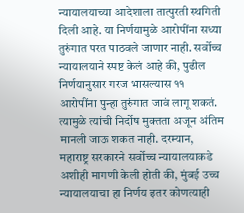न्यायालयाच्या आदेशाला तात्पुरती स्थगिती दिली आहे. या निर्णयामुळे आरोपींना सध्या तुरुंगात परत पाठवले जाणार नाही. सर्वोच्च न्यायालयाने स्पष्ट केलं आहे की, पुढील निर्णयानुसार गरज भासल्यास ११ आरोपींना पुन्हा तुरुंगात जावं लागू शकतं. त्यामुळे त्यांची निर्दोष मुक्तता अजून अंतिम मानली जाऊ शकत नाही. दरम्यान, महाराष्ट्र सरकारने सर्वोच्च न्यायालयाकडे अशीही मागणी केली होती की, मुंबई उच्च न्यायालयाचा हा निर्णय इतर कोणत्याही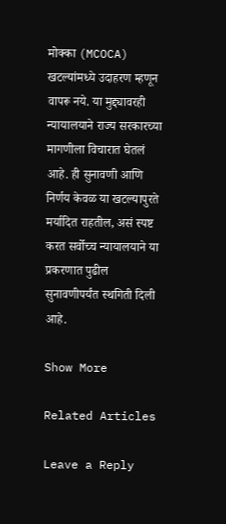मोक्का (MCOCA) खटल्यांमध्ये उदाहरण म्हणून वापरू नये. या मुद्द्यावरही न्यायालयाने राज्य सरकारच्या मागणीला विचारात घेतलं आहे. ही सुनावणी आणि निर्णय केवळ या खटल्यापुरते मर्यादित राहतील, असं स्पष्ट करत सर्वोच्च न्यायालयाने या प्रकरणात पुढील सुनावणीपर्यंत स्थगिती दिली आहे.

Show More

Related Articles

Leave a Reply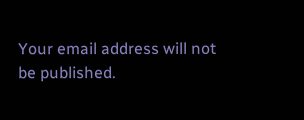Your email address will not be published.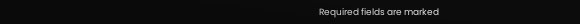Required fields are marked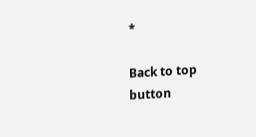*

Back to top button